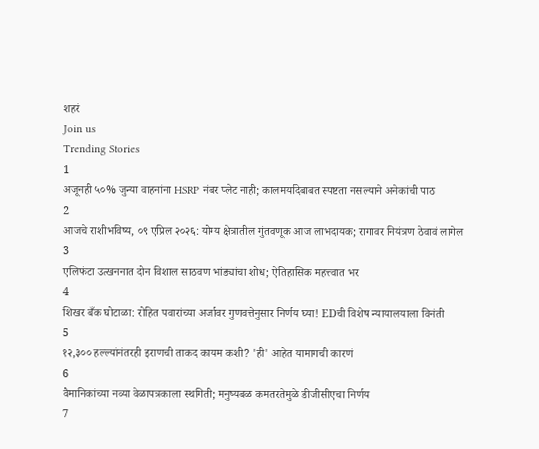शहरं
Join us
Trending Stories
1
अजूनही ५०% जुन्या वाहनांना HSRP नंबर प्लेट नाही; कालमर्यादेबाबत स्पष्टता नसल्याने अनेकांची पाठ
2
आजचे राशीभविष्य, ०९ एप्रिल २०२६: योग्य क्षेत्रातील गुंतवणूक आज लाभदायक; रागावर नियंत्रण ठेवावं लागेल
3
एलिफंटा उत्खननात दोन विशाल साठवण भांड्यांचा शोध; ऐतिहासिक महत्त्वात भर
4
शिखर बँक घोटाळा: रोहित पवारांच्या अर्जावर गुणवत्तेनुसार निर्णय घ्या! EDची विशेष न्यायालयाला विनंती
5
१२,३०० हल्ल्यांनंतरही इराणची ताकद कायम कशी? 'ही' आहेत यामागची कारणं
6
वैमानिकांच्या नव्या वेळापत्रकाला स्थगिती; मनुष्यबळ कमतरतेमुळे डीजीसीएचा निर्णय
7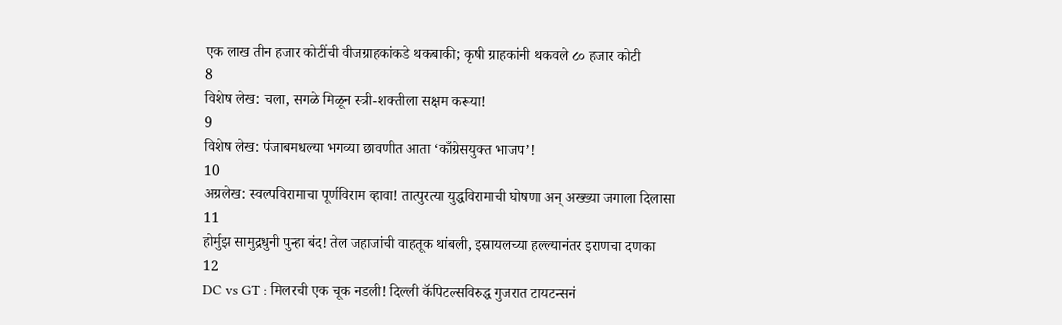एक लाख तीन हजार कोटींची वीजग्राहकांकडे थकबाकी; कृषी ग्राहकांनी थकवले ८० हजार कोटी
8
विशेष लेख: चला, सगळे मिळून स्त्री-शक्तीला सक्षम करूया!
9
विशेष लेख: पंजाबमधल्या भगव्या छावणीत आता ‘काँग्रेसयुक्त भाजप’!
10
अग्रलेख: स्वल्पविरामाचा पूर्णविराम व्हावा! तात्पुरत्या युद्धविरामाची घोषणा अन् अख्ख्या जगाला दिलासा
11
होर्मुझ सामुद्रधुनी पुन्हा बंद! तेल जहाजांची वाहतूक थांबली, इस्रायलच्या हल्ल्यानंतर इराणचा दणका
12
DC vs GT : मिलरची एक चूक नडली! दिल्ली कॅपिटल्सविरुद्ध गुजरात टायटन्सनं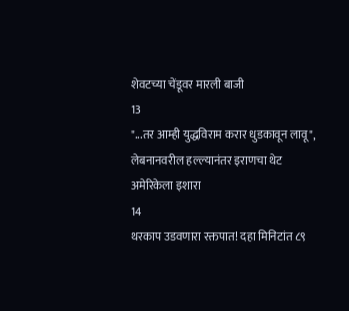शेवटच्या चेंडूवर मारली बाजी
13
"...तर आम्ही युद्धविराम करार धुडकावून लावू", लेबनानवरील हल्ल्यानंतर इराणचा थेट अमेरिकेला इशारा
14
थरकाप उडवणारा रक्तपात! दहा मिनिटांत ८९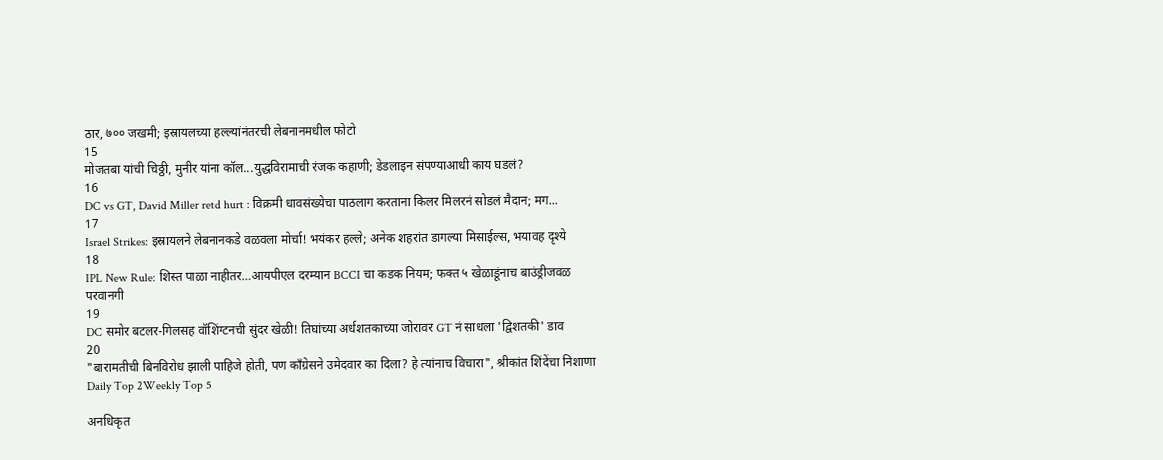ठार, ७०० जखमी; इस्रायलच्या हल्ल्यांनंतरची लेबनानमधील फोटो
15
मोजतबा यांची चिठ्ठी, मुनीर यांना कॉल...युद्धविरामाची रंजक कहाणी; डेडलाइन संपण्याआधी काय घडलं?
16
DC vs GT, David Miller retd hurt : विक्रमी धावसंख्येचा पाठलाग करताना किलर मिलरनं सोडलं मैदान; मग...
17
Israel Strikes: इस्रायलने लेबनानकडे वळवला मोर्चा! भयंकर हल्ले; अनेक शहरांत डागल्या मिसाईल्स, भयावह दृश्ये
18
IPL New Rule: शिस्त पाळा नाहीतर…आयपीएल दरम्यान BCCI चा कडक नियम; फक्त ५ खेळाडूंनाच बाउंड्रीजवळ परवानगी
19
DC समोर बटलर-गिलसह वॉशिंग्टनची सुंदर खेळी! तिघांच्या अर्धशतकाच्या जोरावर GT नं साधला 'द्विशतकी' डाव
20
"बारामतीची बिनविरोध झाली पाहिजे होती, पण काँग्रेसने उमेदवार का दिला? हे त्यांनाच विचारा", श्रीकांत शिंदेंचा निशाणा
Daily Top 2Weekly Top 5

अनधिकृत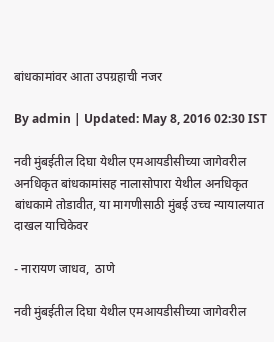बांधकामांवर आता उपग्रहाची नजर

By admin | Updated: May 8, 2016 02:30 IST

नवी मुंबईतील दिघा येथील एमआयडीसीच्या जागेवरील अनधिकृत बांधकामांसह नालासोपारा येथील अनधिकृत बांधकामे तोडावीत, या मागणीसाठी मुंबई उच्च न्यायालयात दाखल याचिकेवर

- नारायण जाधव,  ठाणे

नवी मुंबईतील दिघा येथील एमआयडीसीच्या जागेवरील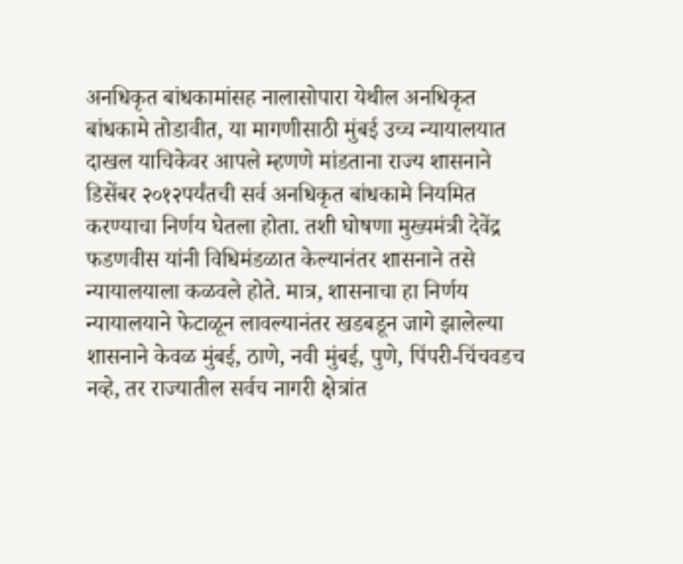अनधिकृत बांधकामांसह नालासोपारा येथील अनधिकृत बांधकामे तोडावीत, या मागणीसाठी मुंबई उच्च न्यायालयात दाखल याचिकेवर आपले म्हणणे मांडताना राज्य शासनाने डिसेंबर २०१२पर्यंतची सर्व अनधिकृत बांधकामे नियमित करण्याचा निर्णय घेतला होता. तशी घोषणा मुख्यमंत्री देवेंद्र फडणवीस यांनी विधिमंडळात केल्यानंतर शासनाने तसे न्यायालयाला कळवले होते. मात्र, शासनाचा हा निर्णय न्यायालयाने फेटाळून लावल्यानंतर खडबडून जागे झालेल्या शासनाने केवळ मुंबई, ठाणे, नवी मुंबई, पुणे, पिंपरी-चिंचवडच नव्हे, तर राज्यातील सर्वच नागरी क्षेत्रांत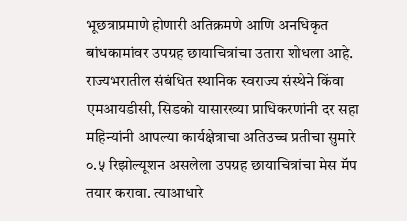भूछत्राप्रमाणे होणारी अतिक्रमणे आणि अनधिकृत बांधकामांवर उपग्रह छायाचित्रांचा उतारा शोधला आहे. राज्यभरातील संबंधित स्थानिक स्वराज्य संस्थेने किंवा एमआयडीसी, सिडको यासारख्या प्राधिकरणांनी दर सहा महिन्यांनी आपल्या कार्यक्षेत्राचा अतिउच्च प्रतीचा सुमारे ०.५ रिझोल्यूशन असलेला उपग्रह छायाचित्रांचा मेस मॅप तयार करावा. त्याआधारे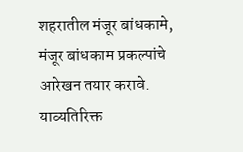शहरातील मंजूर बांधकामे, मंजूर बांधकाम प्रकल्पांचे आरेखन तयार करावे. याव्यतिरिक्त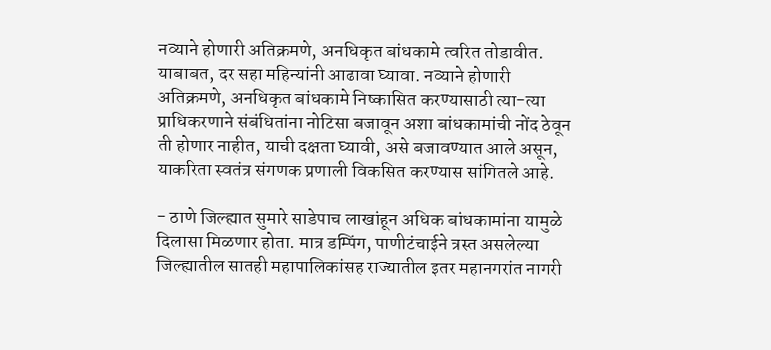नव्याने होणारी अतिक्रमणे, अनधिकृत बांधकामे त्वरित तोडावीत. याबाबत, दर सहा महिन्यांनी आढावा घ्यावा. नव्याने होणारी अतिक्रमणे, अनधिकृत बांधकामे निष्कासित करण्यासाठी त्या-त्या प्राधिकरणाने संबंधितांना नोटिसा बजावून अशा बांधकामांची नोंद ठेवून ती होणार नाहीत, याची दक्षता घ्यावी, असे बजावण्यात आले असून, याकरिता स्वतंत्र संगणक प्रणाली विकसित करण्यास सांगितले आहे.

- ठाणे जिल्ह्यात सुमारे साडेपाच लाखांहून अधिक बांधकामांना यामुळे दिलासा मिळणार होता. मात्र डम्पिंग, पाणीटंचाईने त्रस्त असलेल्या जिल्ह्यातील सातही महापालिकांसह राज्यातील इतर महानगरांत नागरी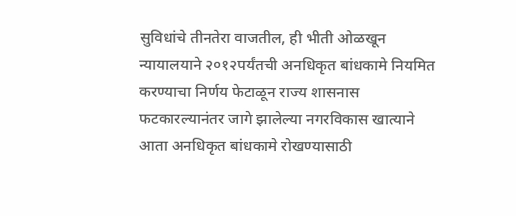सुविधांचे तीनतेरा वाजतील, ही भीती ओळखून न्यायालयाने २०१२पर्यंतची अनधिकृत बांधकामे नियमित करण्याचा निर्णय फेटाळून राज्य शासनास फटकारल्यानंतर जागे झालेल्या नगरविकास खात्याने आता अनधिकृत बांधकामे रोखण्यासाठी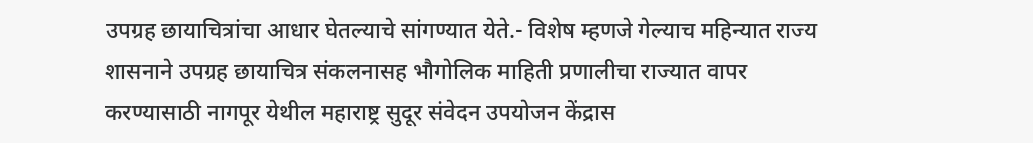उपग्रह छायाचित्रांचा आधार घेतल्याचे सांगण्यात येते.- विशेष म्हणजे गेल्याच महिन्यात राज्य शासनाने उपग्रह छायाचित्र संकलनासह भौगोलिक माहिती प्रणालीचा राज्यात वापर करण्यासाठी नागपूर येथील महाराष्ट्र सुदूर संवेदन उपयोजन केंद्रास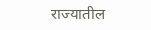राज्यातील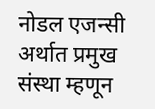नोडल एजन्सी अर्थात प्रमुख संस्था म्हणून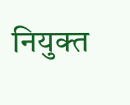नियुक्त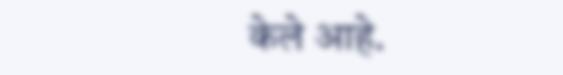केले आहे.